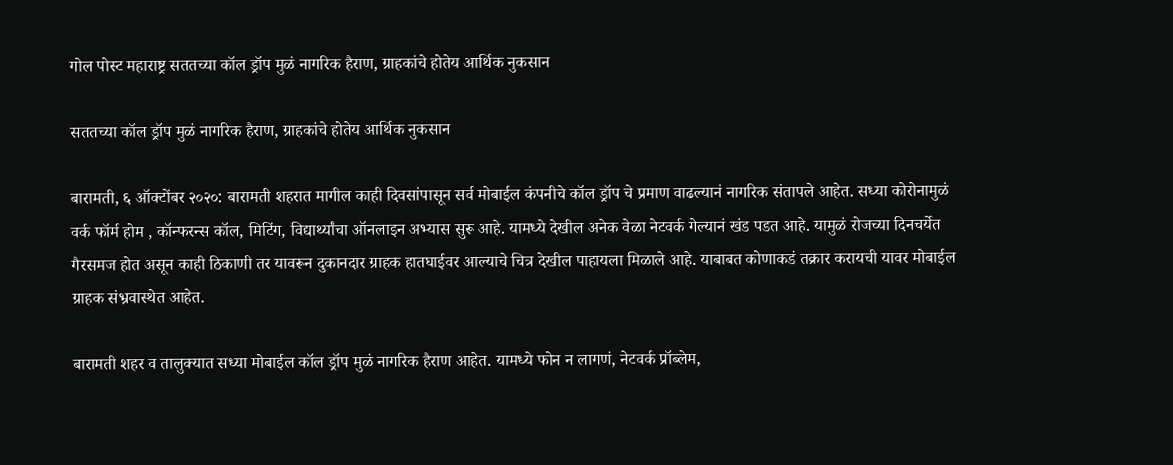गोल पोस्ट महाराष्ट्र सततच्या कॉल ड्रॉप मुळं नागरिक हैराण, ग्राहकांचे होतेय आर्थिक नुकसान

सततच्या कॉल ड्रॉप मुळं नागरिक हैराण, ग्राहकांचे होतेय आर्थिक नुकसान

बारामती, ६ ऑक्टोंबर २०२०: बारामती शहरात मागील काही दिवसांपासून सर्व मोबाईल कंपनीचे कॉल ड्रॉप चे प्रमाण वाढल्यानं नागरिक संतापले आहेत. सध्या कोरोनामुळं वर्क फॉर्म होम , कॉन्फरन्स कॉल, मिटिंग, विद्यार्थ्यांचा ऑनलाइन अभ्यास सुरू आहे. यामध्ये देखील अनेक वेळा नेटवर्क गेल्यानं खंड पडत आहे. यामुळं रोजच्या दिनचर्येत गैरसमज होत असून काही ठिकाणी तर यावरून दुकानदार ग्राहक हातघाईवर आल्याचे चित्र देखील पाहायला मिळाले आहे. याबाबत कोणाकडं तक्रार करायची यावर मोबाईल ग्राहक संभ्रवास्थेत आहेत.

बारामती शहर व तालुक्यात सध्या मोबाईल कॉल ड्रॉप मुळं नागरिक हैराण आहेत. यामध्ये फोन न लागणं, नेटवर्क प्रॉब्लेम,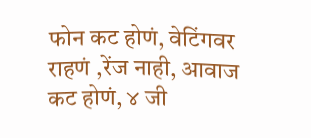फोन कट होणं, वेटिंगवर राहणं ,रेंज नाही, आवाज कट होणं, ४ जी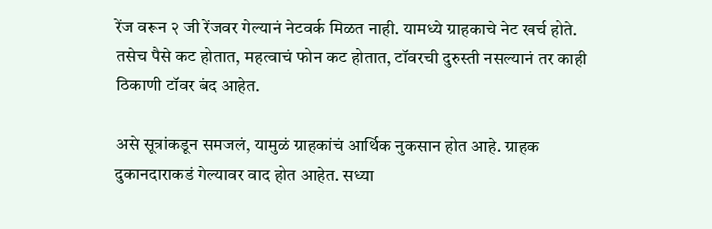रेंज वरून २ जी रेंजवर गेल्यानं नेटवर्क मिळत नाही. यामध्ये ग्राहकाचे नेट खर्च होते. तसेच पैसे कट होतात, महत्वाचं फोन कट होतात, टॉवरची दुरुस्ती नसल्यानं तर काही ठिकाणी टॉवर बंद आहेत.

असे सूत्रांकडून समजलं, यामुळं ग्राहकांचं आर्थिक नुकसान होत आहे. ग्राहक दुकानदाराकडं गेल्यावर वाद होत आहेत. सध्या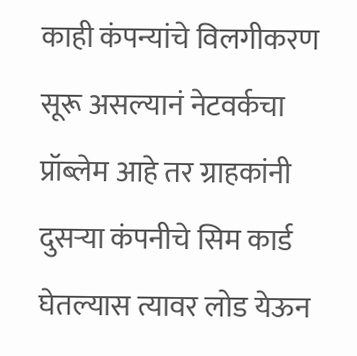काही कंपन्यांचे विलगीकरण सूरू असल्यानं नेटवर्कचा प्रॉब्लेम आहे तर ग्राहकांनी दुसऱ्या कंपनीचे सिम कार्ड घेतल्यास त्यावर लोड येऊन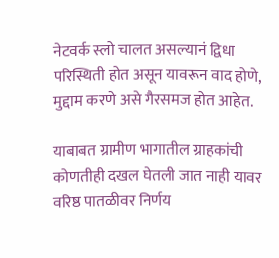नेटवर्क स्लो चालत असल्यानं द्विधा परिस्थिती होत असून यावरून वाद होणे, मुद्दाम करणे असे गैरसमज होत आहेत.

याबाबत ग्रामीण भागातील ग्राहकांची कोणतीही दखल घेतली जात नाही यावर वरिष्ठ पातळीवर निर्णय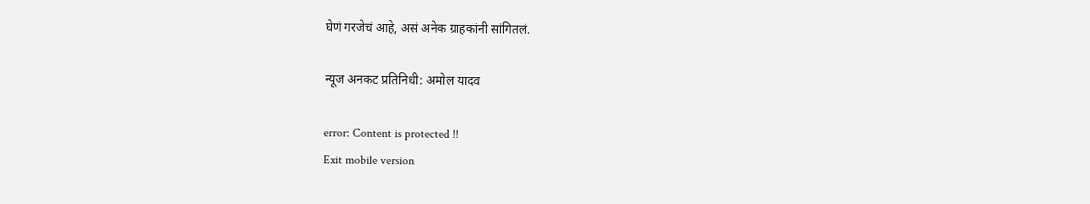घेणं गरजेचं आहे, असं अनेक ग्राहकांनी सांगितलं.

न्यूज अनकट प्रतिनिधी: अमोल यादव

error: Content is protected !!
Exit mobile version